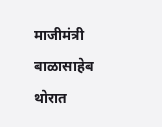माजीमंत्री बाळासाहेब थोरात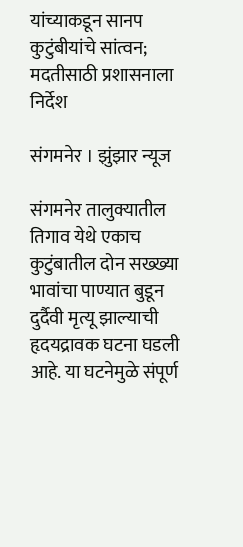यांच्याकडून सानप कुटुंबीयांचे सांत्वन; मदतीसाठी प्रशासनाला निर्देश

संगमनेर । झुंझार न्यूज

संगमनेर तालुक्यातील तिगाव येथे एकाच कुटुंबातील दोन सख्ख्या भावांचा पाण्यात बुडून दुर्दैवी मृत्यू झाल्याची हृदयद्रावक घटना घडली आहे. या घटनेमुळे संपूर्ण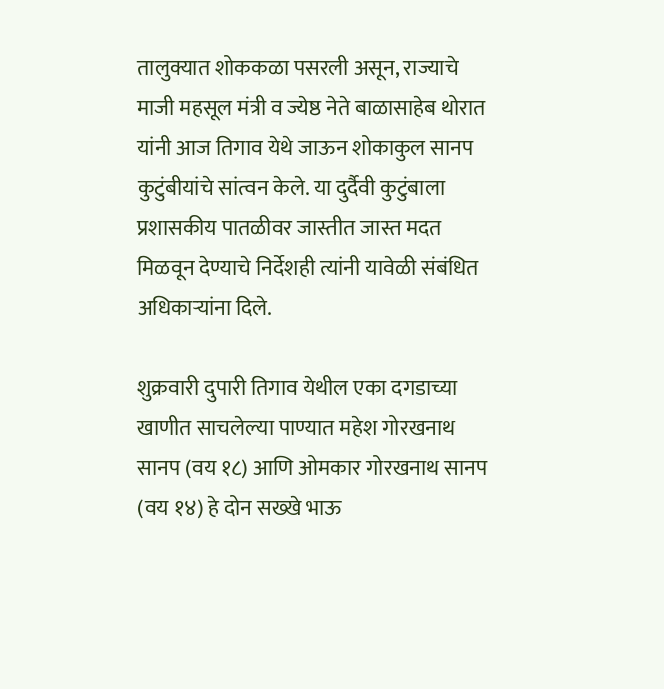तालुक्यात शोककळा पसरली असून, राज्याचे माजी महसूल मंत्री व ज्येष्ठ नेते बाळासाहेब थोरात यांनी आज तिगाव येथे जाऊन शोकाकुल सानप कुटुंबीयांचे सांत्वन केले. या दुर्दैवी कुटुंबाला प्रशासकीय पातळीवर जास्तीत जास्त मदत मिळवून देण्याचे निर्देशही त्यांनी यावेळी संबंधित अधिकाऱ्यांना दिले.

शुक्रवारी दुपारी तिगाव येथील एका दगडाच्या खाणीत साचलेल्या पाण्यात महेश गोरखनाथ सानप (वय १८) आणि ओमकार गोरखनाथ सानप (वय १४) हे दोन सख्खे भाऊ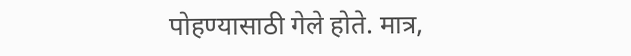पोहण्यासाठी गेले होते. मात्र,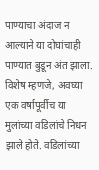पाण्याचा अंदाज न आल्याने या दोघांचाही पाण्यात बुडून अंत झाला. विशेष म्हणजे, अवघ्या एक वर्षापूर्वीच या मुलांच्या वडिलांचे निधन झाले होते. वडिलांच्या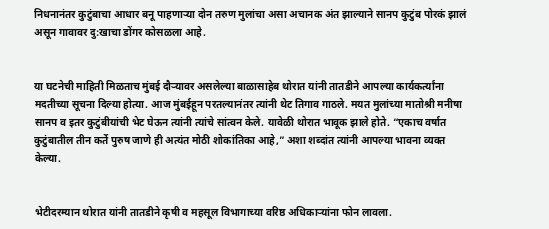निधनानंतर कुटुंबाचा आधार बनू पाहणाऱ्या दोन तरुण मुलांचा असा अचानक अंत झाल्याने सानप कुटुंब पोरकं झालं असून गावावर दु:खाचा डोंगर कोसळला आहे.


या घटनेची माहिती मिळताच मुंबई दौऱ्यावर असलेल्या बाळासाहेब थोरात यांनी तातडीने आपल्या कार्यकर्त्यांना मदतीच्या सूचना दिल्या होत्या. आज मुंबईहून परतल्यानंतर त्यांनी थेट तिगाव गाठले. मयत मुलांच्या मातोश्री मनीषा सानप व इतर कुटुंबीयांची भेट घेऊन त्यांनी त्यांचे सांत्वन केले. यावेळी थोरात भावूक झाले होते. “एकाच वर्षात कुटुंबातील तीन कर्ते पुरुष जाणे ही अत्यंत मोठी शोकांतिका आहे,” अशा शब्दांत त्यांनी आपल्या भावना व्यक्त केल्या.


भेटीदरम्यान थोरात यांनी तातडीने कृषी व महसूल विभागाच्या वरिष्ठ अधिकाऱ्यांना फोन लावला.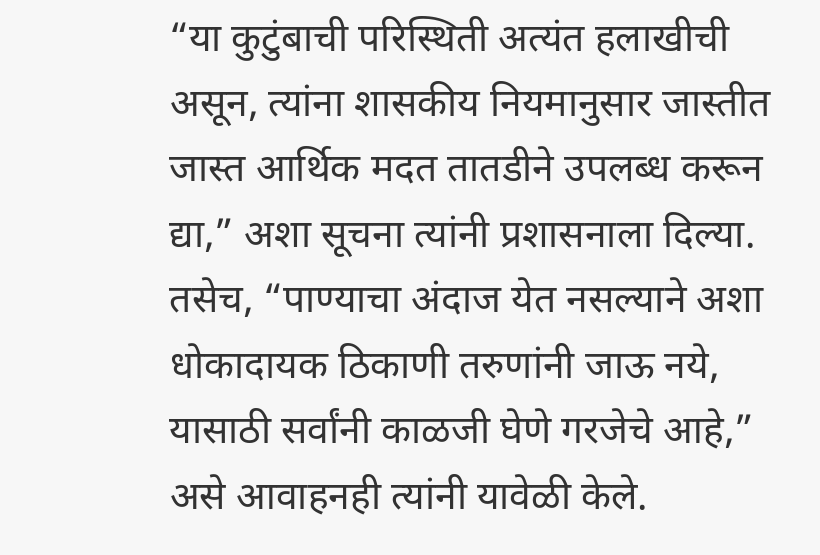“या कुटुंबाची परिस्थिती अत्यंत हलाखीची असून, त्यांना शासकीय नियमानुसार जास्तीत जास्त आर्थिक मदत तातडीने उपलब्ध करून द्या,” अशा सूचना त्यांनी प्रशासनाला दिल्या. तसेच, “पाण्याचा अंदाज येत नसल्याने अशा धोकादायक ठिकाणी तरुणांनी जाऊ नये, यासाठी सर्वांनी काळजी घेणे गरजेचे आहे,” असे आवाहनही त्यांनी यावेळी केले.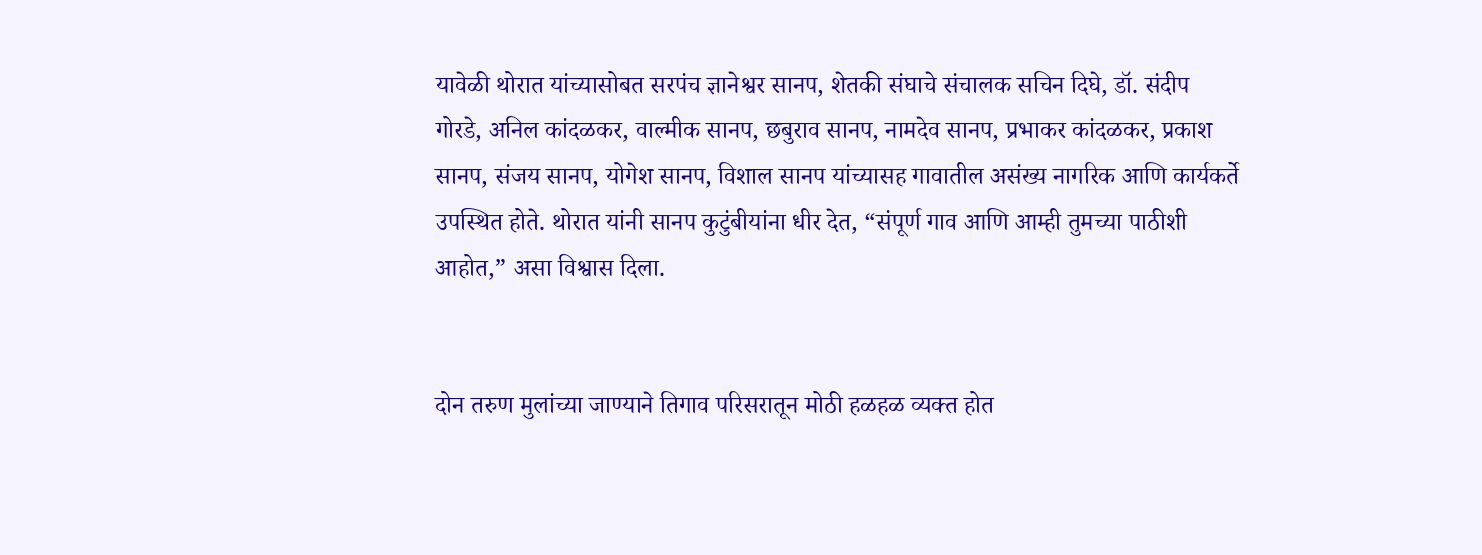यावेळी थोरात यांच्यासोबत सरपंच ज्ञानेश्वर सानप, शेतकी संघाचे संचालक सचिन दिघे, डॉ. संदीप गोरडे, अनिल कांदळकर, वाल्मीक सानप, छबुराव सानप, नामदेव सानप, प्रभाकर कांदळकर, प्रकाश सानप, संजय सानप, योगेश सानप, विशाल सानप यांच्यासह गावातील असंख्य नागरिक आणि कार्यकर्ते उपस्थित होते. थोरात यांनी सानप कुटुंबीयांना धीर देत, “संपूर्ण गाव आणि आम्ही तुमच्या पाठीशी आहोत,” असा विश्वास दिला.


दोन तरुण मुलांच्या जाण्याने तिगाव परिसरातून मोठी हळहळ व्यक्त होत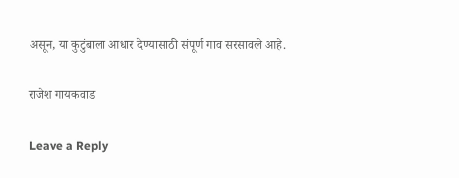असून, या कुटुंबाला आधार देण्यासाठी संपूर्ण गाव सरसावले आहे.

राजेश गायकवाड

Leave a Reply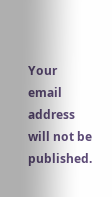Your email address will not be published.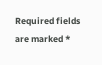Required fields are marked *